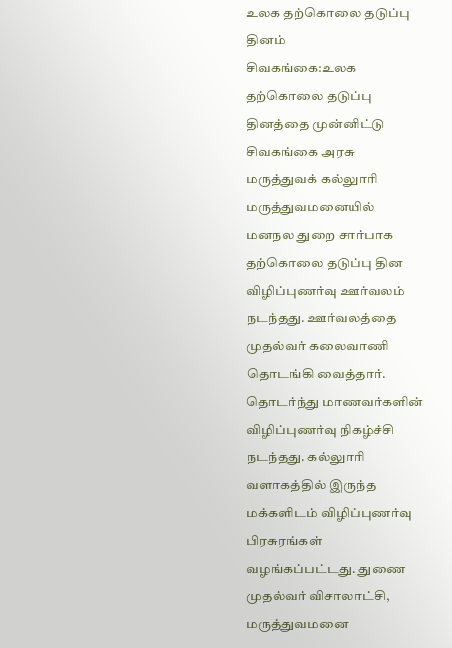உலக தற்கொலை தடுப்பு தினம்
சிவகங்கை:உலக தற்கொலை தடுப்பு தினத்தை முன்னிட்டு சிவகங்கை அரசு மருத்துவக் கல்லுாரி மருத்துவமனையில் மனநல துறை சார்பாக தற்கொலை தடுப்பு தின விழிப்புணர்வு ஊர்வலம் நடந்தது. ஊர்வலத்தை முதல்வர் கலைவாணி தொடங்கி வைத்தார்.
தொடர்ந்து மாணவர்களின் விழிப்புணர்வு நிகழ்ச்சி நடந்தது. கல்லுாரி வளாகத்தில் இருந்த மக்களிடம் விழிப்புணர்வு பிரசுரங்கள் வழங்கப்பட்டது. துணை முதல்வர் விசாலாட்சி, மருத்துவமனை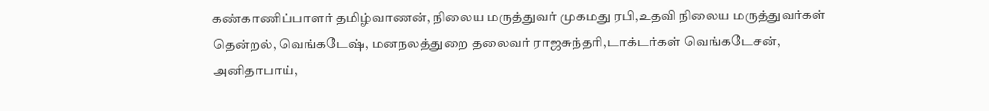கண்காணிப்பாளர் தமிழ்வாணன், நிலைய மருத்துவர் முகமது ரபி,உதவி நிலைய மருத்துவர்கள் தென்றல், வெங்கடேஷ், மனநலத்துறை தலைவர் ராஜசுந்தரி,டாக்டர்கள் வெங்கடேசன், அனிதாபாய்,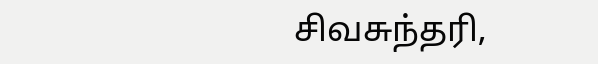சிவசுந்தரி,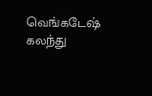வெங்கடேஷ் கலந்து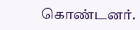கொண்டனர்.